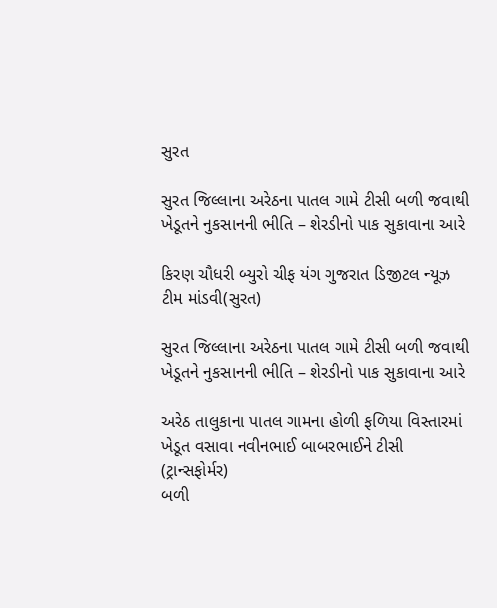સુરત

સુરત જિલ્લાના અરેઠના પાતલ ગામે ટીસી બળી જવાથી ખેડૂતને નુકસાનની ભીતિ – શેરડીનો પાક સુકાવાના આરે

કિરણ ચૌધરી બ્યુરો ચીફ યંગ ગુજરાત ડિજીટલ ન્યૂઝ ટીમ માંડવી(સુરત)

સુરત જિલ્લાના અરેઠના પાતલ ગામે ટીસી બળી જવાથી ખેડૂતને નુકસાનની ભીતિ – શેરડીનો પાક સુકાવાના આરે

અરેઠ તાલુકાના પાતલ ગામના હોળી ફળિયા વિસ્તારમાં ખેડૂત વસાવા નવીનભાઈ બાબરભાઈને ટીસી (ટ્રાન્સફોર્મર)
બળી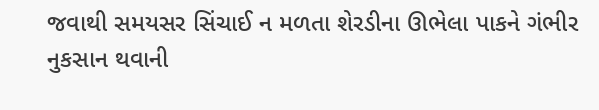જવાથી સમયસર સિંચાઈ ન મળતા શેરડીના ઊભેલા પાકને ગંભીર નુકસાન થવાની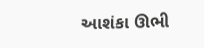આશંકા ઊભી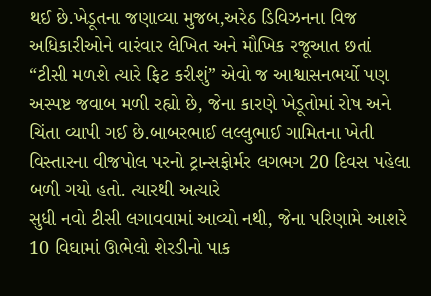થઈ છે.ખેડૂતના જણાવ્યા મુજબ,અરેઠ ડિવિઝનના વિજ અધિકારીઓને વારંવાર લેખિત અને મૌખિક રજૂઆત છતાં “ટીસી મળશે ત્યારે ફિટ કરીશું” એવો જ આશ્વાસનભર્યો પણ અસ્પષ્ટ જવાબ મળી રહ્યો છે, જેના કારણે ખેડૂતોમાં રોષ અને ચિંતા વ્યાપી ગઈ છે.બાબરભાઈ લલ્લુભાઈ ગામિતના ખેતી વિસ્તારના વીજપોલ પરનો ટ્રાન્સફોર્મર લગભગ 20 દિવસ પહેલા બળી ગયો હતો. ત્યારથી અત્યારે
સુધી નવો ટીસી લગાવવામાં આવ્યો નથી, જેના પરિણામે આશરે 10 વિઘામાં ઊભેલો શેરડીનો પાક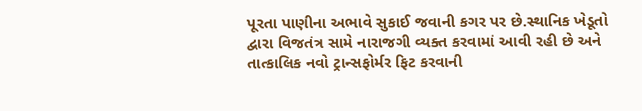પૂરતા પાણીના અભાવે સુકાઈ જવાની કગર પર છે.સ્થાનિક ખેડૂતો દ્વારા વિજતંત્ર સામે નારાજગી વ્યક્ત કરવામાં આવી રહી છે અને તાત્કાલિક નવો ટ્રાન્સફોર્મર ફિટ કરવાની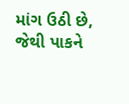માંગ ઉઠી છે, જેથી પાકને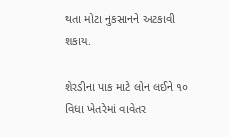થતા મોટા નુકસાનને અટકાવી શકાય.

શેરડીના પાક માટે લોન લઈને ૧૦ વિધા ખેતરેમાં વાવેતર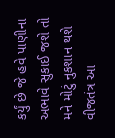કર્યું છે જે હવે પાણીના અભાવે સુકાઈ જશે તો મને મોટું નુકશાન થશે વીજતંત્ર આ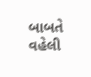બાબતે વહેલી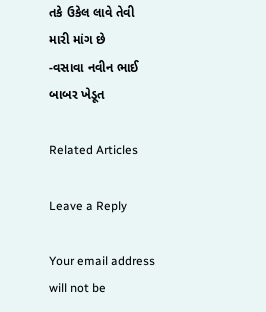તકે ઉકેલ લાવે તેવી મારી માંગ છે
-વસાવા નવીન ભાઈ બાબર ખેડૂત

Related Articles

Leave a Reply

Your email address will not be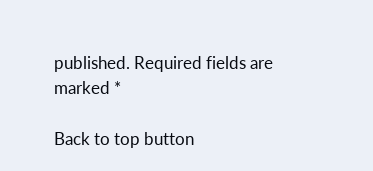published. Required fields are marked *

Back to top button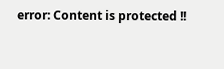error: Content is protected !!